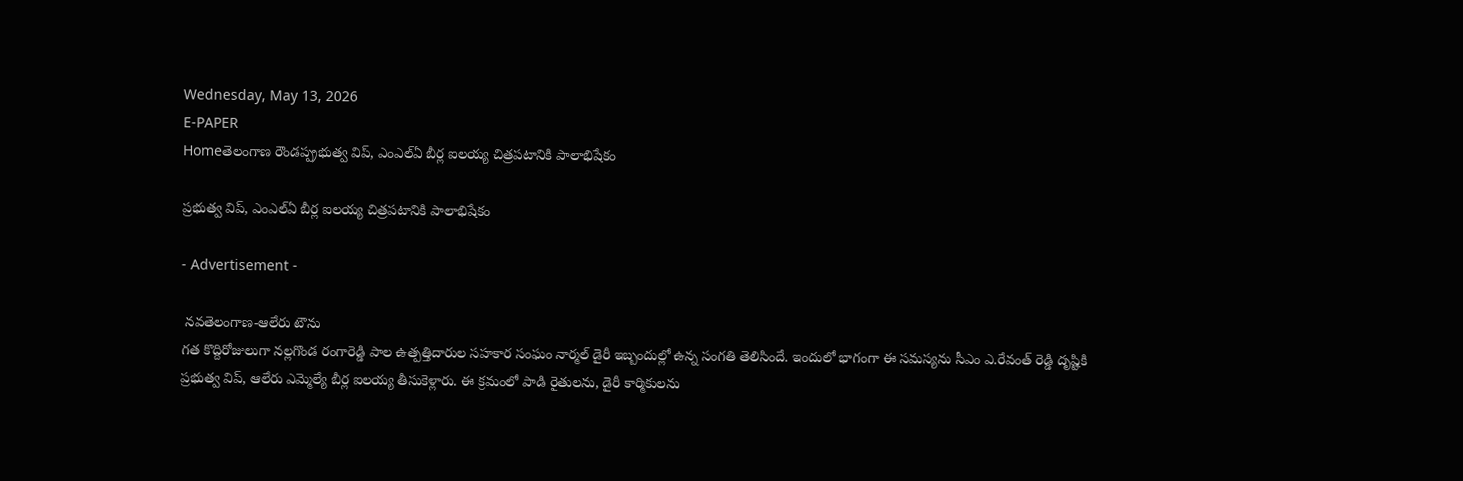Wednesday, May 13, 2026
E-PAPER
Homeతెలంగాణ రౌండప్ప్రభుత్వ విప్, ఎంఎల్ఏ బీర్ల ఐలయ్య చిత్రపటానికి పాలాభిషేకం

ప్రభుత్వ విప్, ఎంఎల్ఏ బీర్ల ఐలయ్య చిత్రపటానికి పాలాభిషేకం

- Advertisement -

 నవతెలంగాణ-ఆలేరు టౌను
గత కొద్దిరోజులుగా నల్లగొండ రంగారెడ్డి పాల ఉత్పత్తిదారుల సహకార సంఘం నార్మల్ డైరీ ఇబ్బందుల్లో ఉన్న సంగతి తెలిసిందే. ఇందులో భాగంగా ఈ సమస్యను సీఎం ఎ.రేవంత్ రెడ్డి దృష్టికి ప్రభుత్వ విప్, ఆలేరు ఎమ్మెల్యే బీర్ల ఐలయ్య తీసుకెళ్లారు. ఈ క్రమంలో పాడి రైతులను, డైరీ కార్మికులను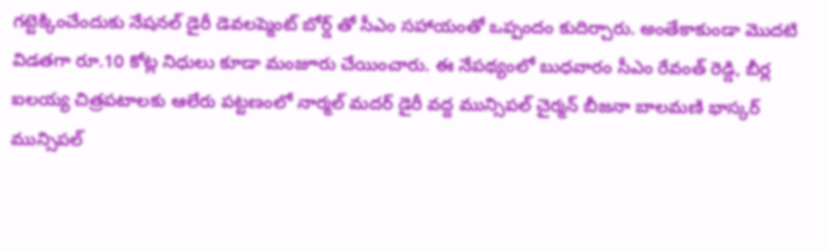గట్టెక్కించేందుకు నేషనల్ డైరీ డెవలప్మెంట్ బోర్డ్ తో సీఎం సహాయంతో ఒప్పందం కుదిర్చారు. అంతేకాకుండా మొదటి విడతగా రూ.10 కోట్ల నిధులు కూడా మంజూరు చేయించారు. ఈ నేపథ్యంలో బుధవారం సీఎం రేవంత్ రెడ్డి, బీర్ల ఐలయ్య చిత్రపటాలకు ఆలేరు పట్టణంలో నార్మల్ మదర్ డైరీ వద్ద మున్సిపల్ చైర్మన్ బీజనా బాలమణి భాస్కర్ మున్సిపల్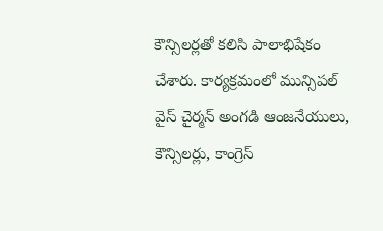కౌన్సిలర్లతో కలిసి పాలాభిషేకం చేశారు. కార్యక్రమంలో మున్సిపల్ వైస్ చైర్మన్ అంగడి ఆంజనేయులు, కౌన్సిలర్లు, కాంగ్రెస్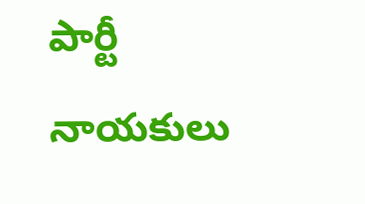పార్టీ నాయకులు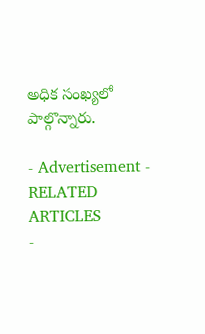అధిక సంఖ్యలో పాల్గొన్నారు.

- Advertisement -
RELATED ARTICLES
-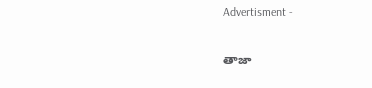Advertisment -

తాజా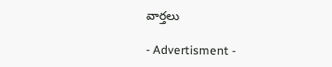వార్తలు

- Advertisment -